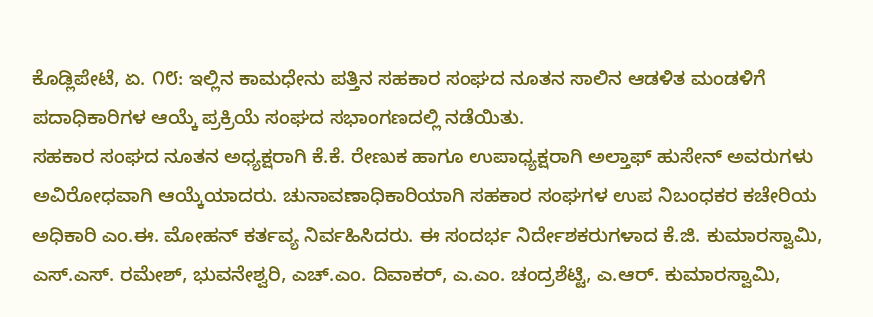ಕೊಡ್ಲಿಪೇಟೆ, ಏ. ೧೮: ಇಲ್ಲಿನ ಕಾಮಧೇನು ಪತ್ತಿನ ಸಹಕಾರ ಸಂಘದ ನೂತನ ಸಾಲಿನ ಆಡಳಿತ ಮಂಡಳಿಗೆ ಪದಾಧಿಕಾರಿಗಳ ಆಯ್ಕೆ ಪ್ರಕ್ರಿಯೆ ಸಂಘದ ಸಭಾಂಗಣದಲ್ಲಿ ನಡೆಯಿತು.
ಸಹಕಾರ ಸಂಘದ ನೂತನ ಅಧ್ಯಕ್ಷರಾಗಿ ಕೆ.ಕೆ. ರೇಣುಕ ಹಾಗೂ ಉಪಾಧ್ಯಕ್ಷರಾಗಿ ಅಲ್ತಾಫ್ ಹುಸೇನ್ ಅವರುಗಳು ಅವಿರೋಧವಾಗಿ ಆಯ್ಕೆಯಾದರು. ಚುನಾವಣಾಧಿಕಾರಿಯಾಗಿ ಸಹಕಾರ ಸಂಘಗಳ ಉಪ ನಿಬಂಧಕರ ಕಚೇರಿಯ ಅಧಿಕಾರಿ ಎಂ.ಈ. ಮೋಹನ್ ಕರ್ತವ್ಯ ನಿರ್ವಹಿಸಿದರು. ಈ ಸಂದರ್ಭ ನಿರ್ದೇಶಕರುಗಳಾದ ಕೆ.ಜಿ. ಕುಮಾರಸ್ವಾಮಿ, ಎಸ್.ಎಸ್. ರಮೇಶ್, ಭುವನೇಶ್ವರಿ, ಎಚ್.ಎಂ. ದಿವಾಕರ್, ಎ.ಎಂ. ಚಂದ್ರಶೆಟ್ಟಿ, ಎ.ಆರ್. ಕುಮಾರಸ್ವಾಮಿ,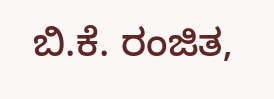ಬಿ.ಕೆ. ರಂಜಿತ,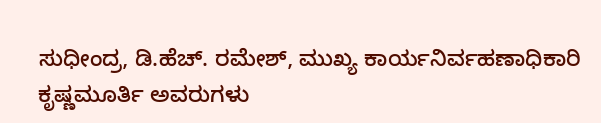ಸುಧೀಂದ್ರ, ಡಿ.ಹೆಚ್. ರಮೇಶ್, ಮುಖ್ಯ ಕಾರ್ಯನಿರ್ವಹಣಾಧಿಕಾರಿ ಕೃಷ್ಣಮೂರ್ತಿ ಅವರುಗಳು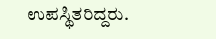ಉಪಸ್ಥಿತರಿದ್ದರು.